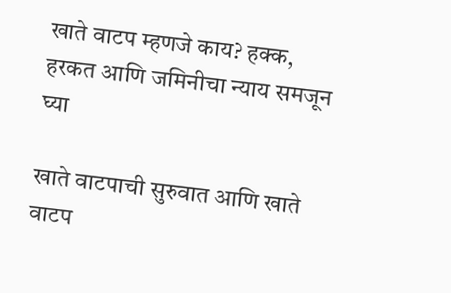खाते वाटप म्हणजे काय? हक्क, हरकत आणि जमिनीचा न्याय समजून घ्या

खाते वाटपाची सुरुवात आणि खाते वाटप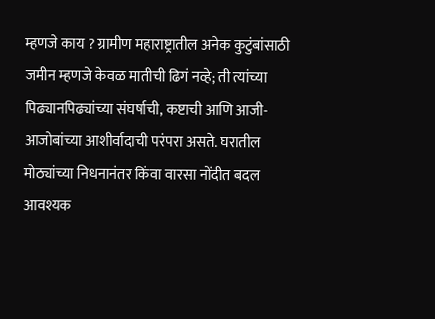म्हणजे काय ? ग्रामीण महाराष्ट्रातील अनेक कुटुंबांसाठी जमीन म्हणजे केवळ मातीची ढिगं नव्हे; ती त्यांच्या पिढ्यानपिढ्यांच्या संघर्षाची, कष्टाची आणि आजी-आजोबांच्या आशीर्वादाची परंपरा असते. घरातील मोठ्यांच्या निधनानंतर किंवा वारसा नोंदीत बदल आवश्यक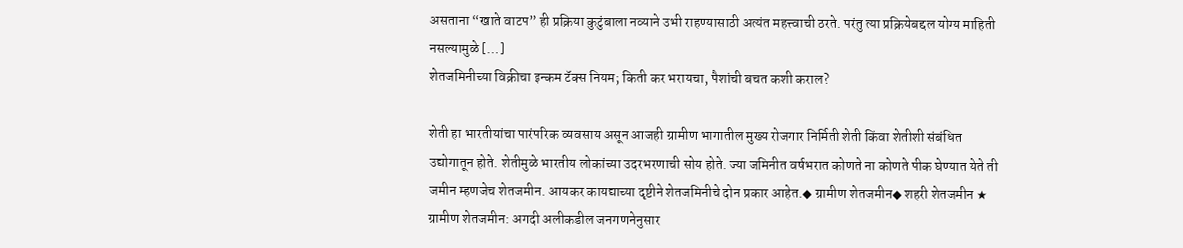असताना “खाते वाटप” ही प्रक्रिया कुटुंबाला नव्याने उभी राहण्यासाठी अत्यंत महत्त्वाची ठरते. परंतु त्या प्रक्रियेबद्दल योग्य माहिती नसल्यामुळे […]
शेतजमिनीच्या विक्रीचा इन्कम टॅक्स नियम; किती कर भरायचा, पैशांची बचत कशी कराल?

शेती हा भारतीयांचा पारंपरिक व्यवसाय असून आजही ग्रामीण भागातील मुख्य रोजगार निर्मिती शेती किंवा शेतीशी संबंधित उद्योगातून होते. शेतीमुळे भारतीय लोकांच्या उदरभरणाची सोय होते. ज्या जमिनीत वर्षभरात कोणते ना कोणते पीक घेण्यात येते ती जमीन म्हणजेच शेतजमीन. आयकर कायद्याच्या दृष्टीने शेतजमिनीचे दोन प्रकार आहेत.◆ ग्रामीण शेतजमीन◆ शहरी शेतजमीन ★ ग्रामीण शेतजमीन: अगदी अलीकडील जनगणनेनुसार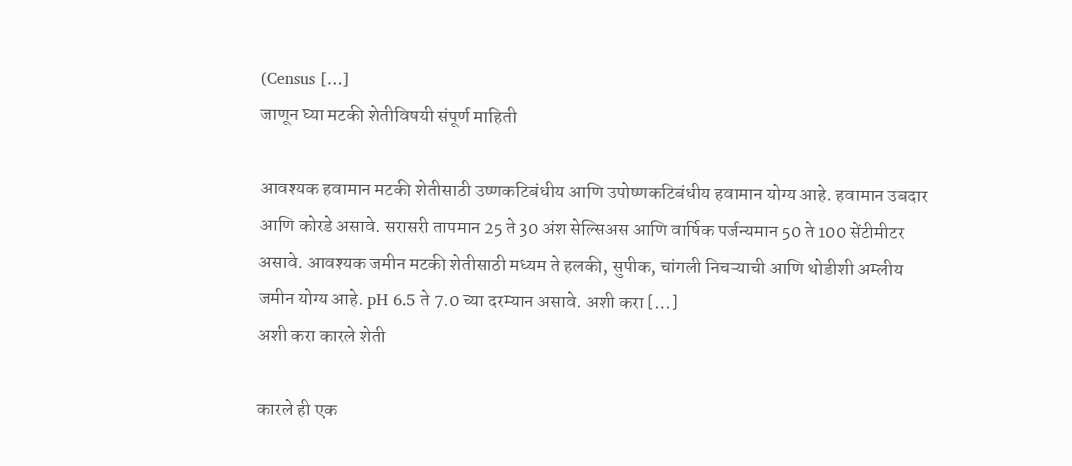(Census […]
जाणून घ्या मटकी शेतीविषयी संपूर्ण माहिती

आवश्यक हवामान मटकी शेतीसाठी उष्णकटिबंधीय आणि उपोष्णकटिबंधीय हवामान योग्य आहे. हवामान उबदार आणि कोरडे असावे. सरासरी तापमान 25 ते 30 अंश सेल्सिअस आणि वार्षिक पर्जन्यमान 50 ते 100 सेंटीमीटर असावे. आवश्यक जमीन मटकी शेतीसाठी मध्यम ते हलकी, सुपीक, चांगली निचऱ्याची आणि थोडीशी अम्लीय जमीन योग्य आहे. pH 6.5 ते 7.0 च्या दरम्यान असावे. अशी करा […]
अशी करा कारले शेती

कारले ही एक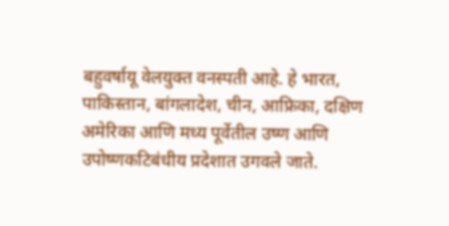बहुवर्षायू वेलयुक्त वनस्पती आहे. हे भारत, पाकिस्तान, बांगलादेश, चीन, आफ्रिका, दक्षिण अमेरिका आणि मध्य पूर्वेतील उष्ण आणि उपोष्णकटिबंधीय प्रदेशात उगवले जाते.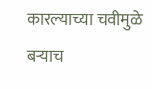कारल्याच्या चवीमुळे बऱ्याच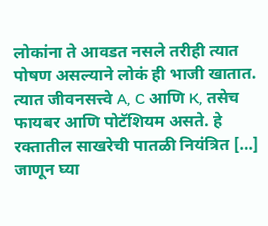लोकांना ते आवडत नसले तरीही त्यात पोषण असल्याने लोकं ही भाजी खातात. त्यात जीवनसत्त्वे A, C आणि K, तसेच फायबर आणि पोटॅशियम असते. हे रक्तातील साखरेची पातळी नियंत्रित […]
जाणून घ्या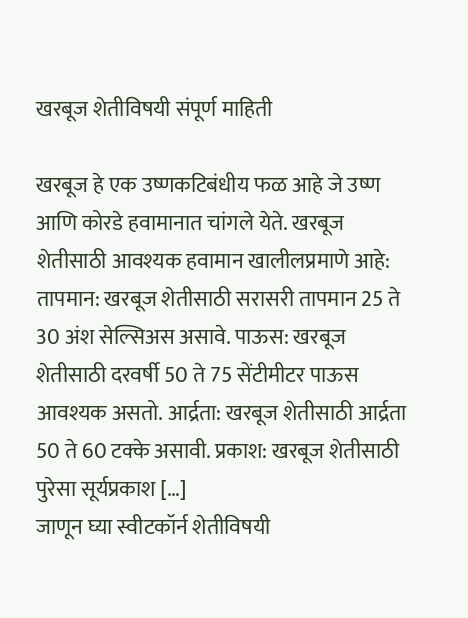खरबूज शेतीविषयी संपूर्ण माहिती

खरबूज हे एक उष्णकटिबंधीय फळ आहे जे उष्ण आणि कोरडे हवामानात चांगले येते. खरबूज शेतीसाठी आवश्यक हवामान खालीलप्रमाणे आहे: तापमान: खरबूज शेतीसाठी सरासरी तापमान 25 ते 30 अंश सेल्सिअस असावे. पाऊस: खरबूज शेतीसाठी दरवर्षी 50 ते 75 सेंटीमीटर पाऊस आवश्यक असतो. आर्द्रता: खरबूज शेतीसाठी आर्द्रता 50 ते 60 टक्के असावी. प्रकाश: खरबूज शेतीसाठी पुरेसा सूर्यप्रकाश […]
जाणून घ्या स्वीटकॉर्न शेतीविषयी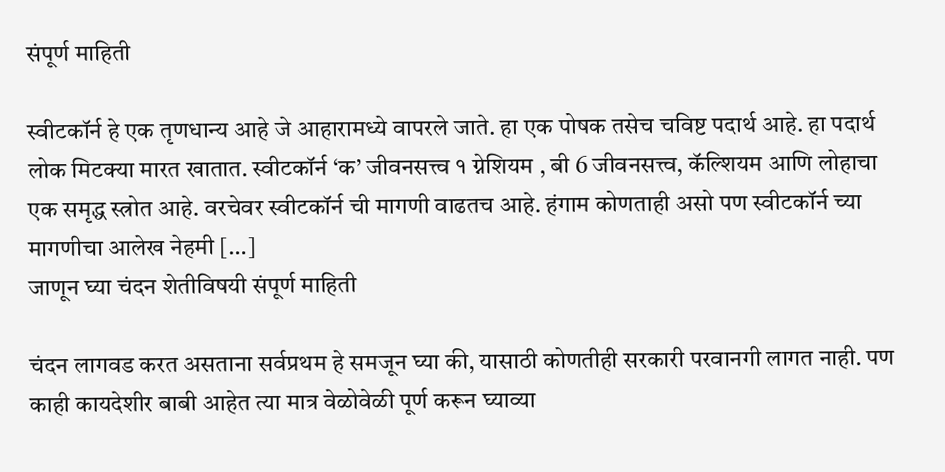संपूर्ण माहिती

स्वीटकॉर्न हे एक तृणधान्य आहे जे आहारामध्ये वापरले जाते. हा एक पोषक तसेच चविष्ट पदार्थ आहे. हा पदार्थ लोक मिटक्या मारत खातात. स्वीटकॉर्न ‘क’ जीवनसत्त्व १ ग्नेशियम , बी 6 जीवनसत्त्व, कॅल्शियम आणि लोहाचा एक समृद्ध स्त्रोत आहे. वरचेवर स्वीटकॉर्न ची मागणी वाढतच आहे. हंगाम कोणताही असो पण स्वीटकॉर्न च्या मागणीचा आलेख नेहमी […]
जाणून घ्या चंदन शेतीविषयी संपूर्ण माहिती

चंदन लागवड करत असताना सर्वप्रथम हे समजून घ्या की, यासाठी कोणतीही सरकारी परवानगी लागत नाही. पण काही कायदेशीर बाबी आहेत त्या मात्र वेळोवेळी पूर्ण करून घ्याव्या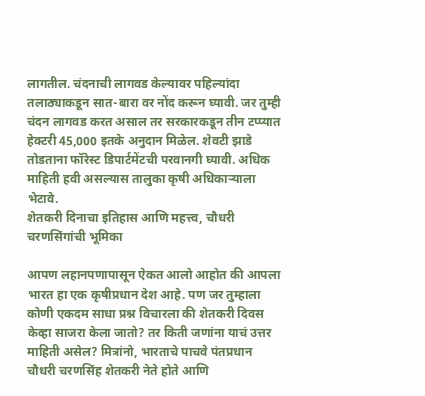लागतील. चंदनाची लागवड केल्यावर पहिल्यांदा तलाठ्याकडून सात-बारा वर नोंद करून घ्यावी. जर तुम्ही चंदन लागवड करत असाल तर सरकारकडून तीन टप्प्यात हेक्टरी 45,000 इतके अनुदान मिळेल. शेवटी झाडे तोडताना फॉरेस्ट डिपार्टमेंटची परवानगी घ्यावी. अधिक माहिती हवी असल्यास तालुका कृषी अधिकाऱ्याला भेटावे.
शेतकरी दिनाचा इतिहास आणि महत्त्व, चौधरी चरणसिंगांची भूमिका

आपण लहानपणापासून ऐकत आलो आहोत की आपला भारत हा एक कृषीप्रधान देश आहे. पण जर तुम्हाला कोणी एकदम साधा प्रश्न विचारला की शेतकरी दिवस केव्हा साजरा केला जातो? तर किती जणांना याचं उत्तर माहिती असेल? मित्रांनो, भारताचे पाचवे पंतप्रधान चौधरी चरणसिंह शेतकरी नेते होते आणि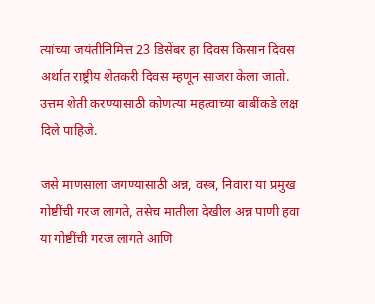त्यांच्या जयंतीनिमित्त 23 डिसेंबर हा दिवस किसान दिवस अर्थात राष्ट्रीय शेतकरी दिवस म्हणून साजरा केला जातो.
उत्तम शेती करण्यासाठी कोणत्या महत्वाच्या बाबींकडे लक्ष दिले पाहिजे.

जसे माणसाला जगण्यासाठी अन्न, वस्त्र, निवारा या प्रमुख गोष्टींची गरज लागते, तसेच मातीला देखील अन्न पाणी हवा या गोष्टींची गरज लागते आणि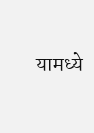यामध्ये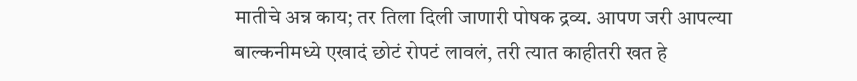मातीचे अन्न काय; तर तिला दिली जाणारी पोषक द्रव्य. आपण जरी आपल्या बाल्कनीमध्ये एखादं छोटं रोपटं लावलं, तरी त्यात काहीतरी खत हे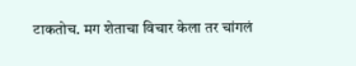टाकतोच. मग शेताचा विचार केला तर चांगलं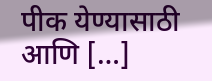पीक येण्यासाठी आणि […]